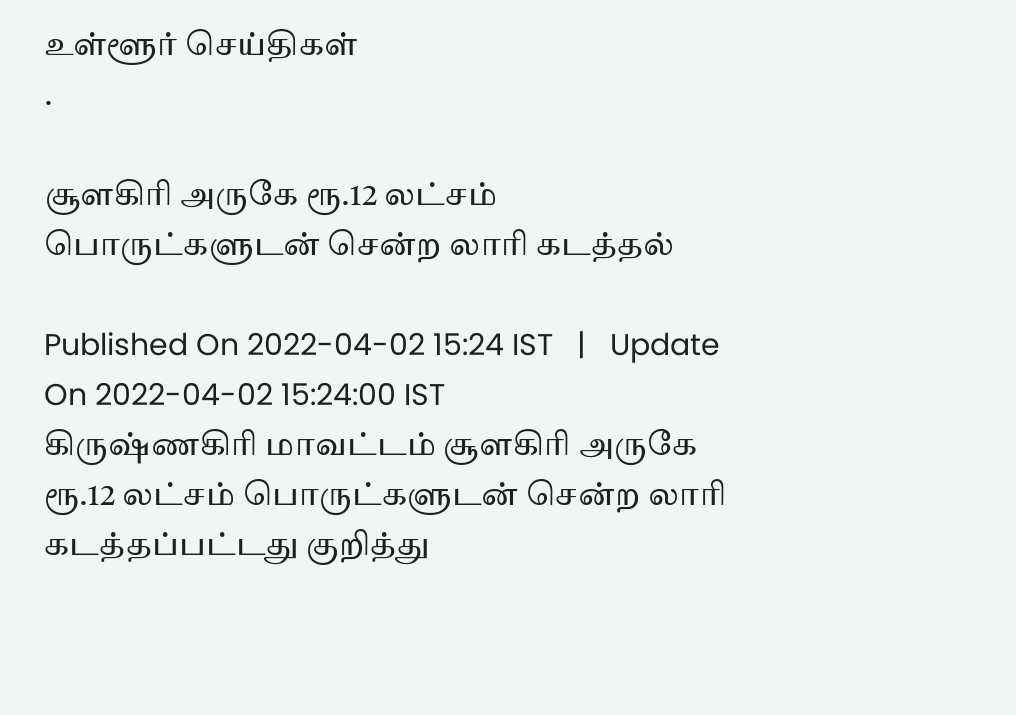உள்ளூர் செய்திகள்
.

சூளகிரி அருகே ரூ.12 லட்சம் பொருட்களுடன் சென்ற லாரி கடத்தல்

Published On 2022-04-02 15:24 IST   |   Update On 2022-04-02 15:24:00 IST
கிருஷ்ணகிரி மாவட்டம் சூளகிரி அருகே ரூ.12 லட்சம் பொருட்களுடன் சென்ற லாரி கடத்தப்பட்டது குறித்து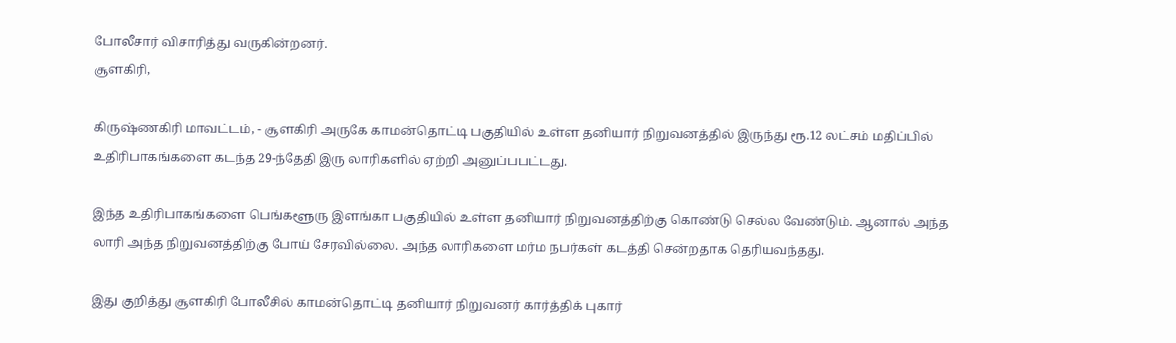போலீசார் விசாரித்து வருகின்றனர்.
சூளகிரி,

கிருஷ்ணகிரி மாவட்டம், - சூளகிரி அருகே காமன்தொட்டி பகுதியில் உள்ள தனியார் நிறுவனத்தில் இருந்து ரூ.12 லட்சம் மதிப்பில் உதிரிபாகங்களை கடந்த 29-ந்தேதி இரு லாரிகளில் ஏற்றி அனுப்பபட்டது.

இந்த உதிரிபாகங்களை பெங்களூரு இளங்கா பகுதியில் உள்ள தனியார் நிறுவனத்திற்கு கொண்டு செல்ல வேண்டும். ஆனால் அந்த லாரி அந்த நிறுவனத்திற்கு போய் சேரவில்லை. அந்த லாரிகளை மர்ம நபர்கள் கடத்தி சென்றதாக தெரியவந்தது.

இது குறித்து சூளகிரி போலீசில் காமன்தொட்டி தனியார் நிறுவனர் கார்த்திக் புகார்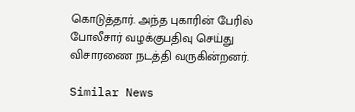கொடுத்தார். அந்த புகாரின் பேரில் போலீசார் வழக்குபதிவு செய்து விசாரணை நடத்தி வருகின்றனர்.

Similar News